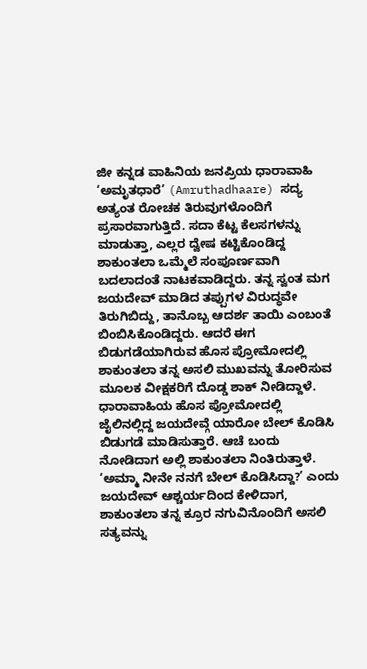ಜೀ ಕನ್ನಡ ವಾಹಿನಿಯ ಜನಪ್ರಿಯ ಧಾರಾವಾಹಿ ‘ಅಮೃತಧಾರೆ’ (Amruthadhaare) ಸದ್ಯ ಅತ್ಯಂತ ರೋಚಕ ತಿರುವುಗಳೊಂದಿಗೆ ಪ್ರಸಾರವಾಗುತ್ತಿದೆ. ಸದಾ ಕೆಟ್ಟ ಕೆಲಸಗಳನ್ನು ಮಾಡುತ್ತಾ, ಎಲ್ಲರ ದ್ವೇಷ ಕಟ್ಟಿಕೊಂಡಿದ್ದ ಶಾಕುಂತಲಾ ಒಮ್ಮೆಲೆ ಸಂಪೂರ್ಣವಾಗಿ ಬದಲಾದಂತೆ ನಾಟಕವಾಡಿದ್ದರು. ತನ್ನ ಸ್ವಂತ ಮಗ ಜಯದೇವ್ ಮಾಡಿದ ತಪ್ಪುಗಳ ವಿರುದ್ಧವೇ ತಿರುಗಿಬಿದ್ದು, ತಾನೊಬ್ಬ ಆದರ್ಶ ತಾಯಿ ಎಂಬಂತೆ ಬಿಂಬಿಸಿಕೊಂಡಿದ್ದರು. ಆದರೆ ಈಗ ಬಿಡುಗಡೆಯಾಗಿರುವ ಹೊಸ ಪ್ರೋಮೋದಲ್ಲಿ ಶಾಕುಂತಲಾ ತನ್ನ ಅಸಲಿ ಮುಖವನ್ನು ತೋರಿಸುವ ಮೂಲಕ ವೀಕ್ಷಕರಿಗೆ ದೊಡ್ಡ ಶಾಕ್ ನೀಡಿದ್ದಾಳೆ.
ಧಾರಾವಾಹಿಯ ಹೊಸ ಪ್ರೋಮೋದಲ್ಲಿ ಜೈಲಿನಲ್ಲಿದ್ದ ಜಯದೇವ್ಗೆ ಯಾರೋ ಬೇಲ್ ಕೊಡಿಸಿ ಬಿಡುಗಡೆ ಮಾಡಿಸುತ್ತಾರೆ. ಆಚೆ ಬಂದು ನೋಡಿದಾಗ ಅಲ್ಲಿ ಶಾಕುಂತಲಾ ನಿಂತಿರುತ್ತಾಳೆ. ‘ಅಮ್ಮಾ ನೀನೇ ನನಗೆ ಬೇಲ್ ಕೊಡಿಸಿದ್ದಾ?’ ಎಂದು ಜಯದೇವ್ ಆಶ್ಚರ್ಯದಿಂದ ಕೇಳಿದಾಗ, ಶಾಕುಂತಲಾ ತನ್ನ ಕ್ರೂರ ನಗುವಿನೊಂದಿಗೆ ಅಸಲಿ ಸತ್ಯವನ್ನು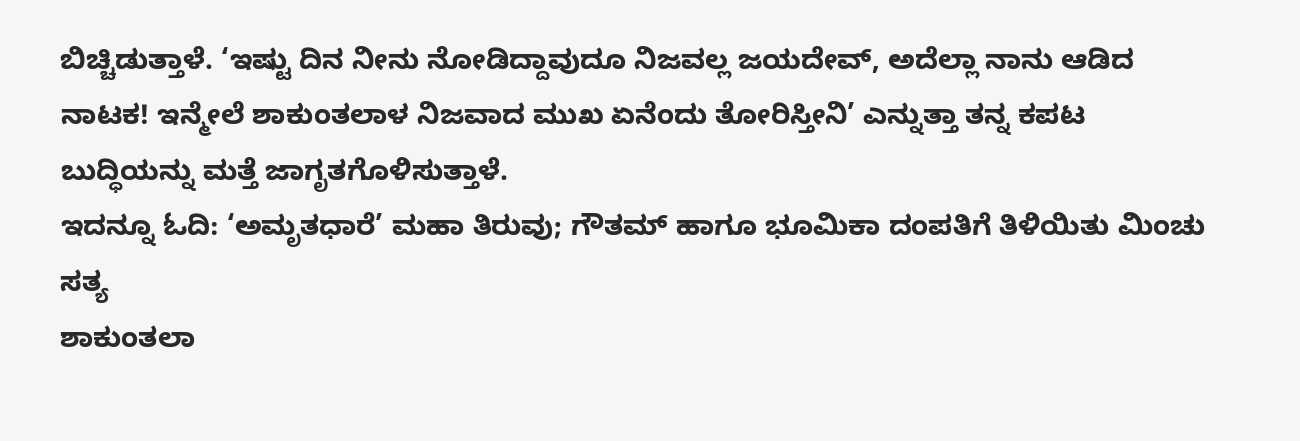ಬಿಚ್ಚಿಡುತ್ತಾಳೆ. ‘ಇಷ್ಟು ದಿನ ನೀನು ನೋಡಿದ್ದಾವುದೂ ನಿಜವಲ್ಲ ಜಯದೇವ್, ಅದೆಲ್ಲಾ ನಾನು ಆಡಿದ ನಾಟಕ! ಇನ್ಮೇಲೆ ಶಾಕುಂತಲಾಳ ನಿಜವಾದ ಮುಖ ಏನೆಂದು ತೋರಿಸ್ತೀನಿ’ ಎನ್ನುತ್ತಾ ತನ್ನ ಕಪಟ ಬುದ್ಧಿಯನ್ನು ಮತ್ತೆ ಜಾಗೃತಗೊಳಿಸುತ್ತಾಳೆ.
ಇದನ್ನೂ ಓದಿ: ‘ಅಮೃತಧಾರೆ’ ಮಹಾ ತಿರುವು; ಗೌತಮ್ ಹಾಗೂ ಭೂಮಿಕಾ ದಂಪತಿಗೆ ತಿಳಿಯಿತು ಮಿಂಚು ಸತ್ಯ
ಶಾಕುಂತಲಾ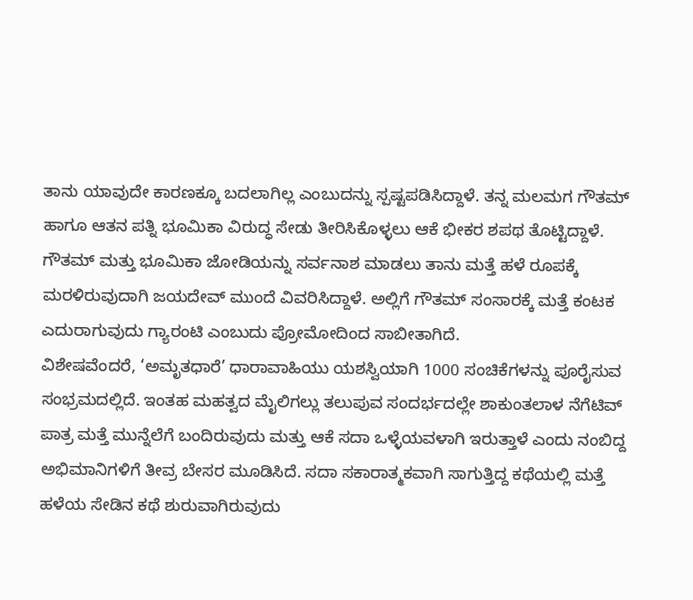ತಾನು ಯಾವುದೇ ಕಾರಣಕ್ಕೂ ಬದಲಾಗಿಲ್ಲ ಎಂಬುದನ್ನು ಸ್ಪಷ್ಟಪಡಿಸಿದ್ದಾಳೆ. ತನ್ನ ಮಲಮಗ ಗೌತಮ್ ಹಾಗೂ ಆತನ ಪತ್ನಿ ಭೂಮಿಕಾ ವಿರುದ್ಧ ಸೇಡು ತೀರಿಸಿಕೊಳ್ಳಲು ಆಕೆ ಭೀಕರ ಶಪಥ ತೊಟ್ಟಿದ್ದಾಳೆ. ಗೌತಮ್ ಮತ್ತು ಭೂಮಿಕಾ ಜೋಡಿಯನ್ನು ಸರ್ವನಾಶ ಮಾಡಲು ತಾನು ಮತ್ತೆ ಹಳೆ ರೂಪಕ್ಕೆ ಮರಳಿರುವುದಾಗಿ ಜಯದೇವ್ ಮುಂದೆ ವಿವರಿಸಿದ್ದಾಳೆ. ಅಲ್ಲಿಗೆ ಗೌತಮ್ ಸಂಸಾರಕ್ಕೆ ಮತ್ತೆ ಕಂಟಕ ಎದುರಾಗುವುದು ಗ್ಯಾರಂಟಿ ಎಂಬುದು ಪ್ರೋಮೋದಿಂದ ಸಾಬೀತಾಗಿದೆ.
ವಿಶೇಷವೆಂದರೆ, ‘ಅಮೃತಧಾರೆ’ ಧಾರಾವಾಹಿಯು ಯಶಸ್ವಿಯಾಗಿ 1000 ಸಂಚಿಕೆಗಳನ್ನು ಪೂರೈಸುವ ಸಂಭ್ರಮದಲ್ಲಿದೆ. ಇಂತಹ ಮಹತ್ವದ ಮೈಲಿಗಲ್ಲು ತಲುಪುವ ಸಂದರ್ಭದಲ್ಲೇ ಶಾಕುಂತಲಾಳ ನೆಗೆಟಿವ್ ಪಾತ್ರ ಮತ್ತೆ ಮುನ್ನೆಲೆಗೆ ಬಂದಿರುವುದು ಮತ್ತು ಆಕೆ ಸದಾ ಒಳ್ಳೆಯವಳಾಗಿ ಇರುತ್ತಾಳೆ ಎಂದು ನಂಬಿದ್ದ ಅಭಿಮಾನಿಗಳಿಗೆ ತೀವ್ರ ಬೇಸರ ಮೂಡಿಸಿದೆ. ಸದಾ ಸಕಾರಾತ್ಮಕವಾಗಿ ಸಾಗುತ್ತಿದ್ದ ಕಥೆಯಲ್ಲಿ ಮತ್ತೆ ಹಳೆಯ ಸೇಡಿನ ಕಥೆ ಶುರುವಾಗಿರುವುದು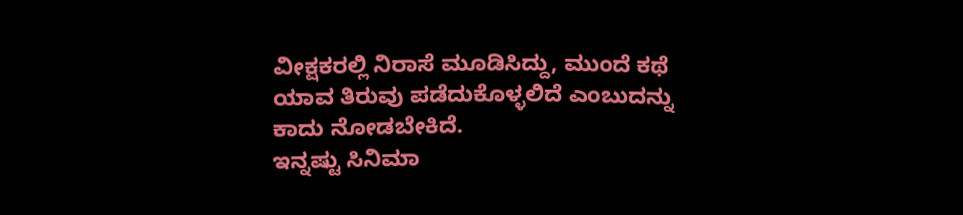ವೀಕ್ಷಕರಲ್ಲಿ ನಿರಾಸೆ ಮೂಡಿಸಿದ್ದು, ಮುಂದೆ ಕಥೆ ಯಾವ ತಿರುವು ಪಡೆದುಕೊಳ್ಳಲಿದೆ ಎಂಬುದನ್ನು ಕಾದು ನೋಡಬೇಕಿದೆ.
ಇನ್ನಷ್ಟು ಸಿನಿಮಾ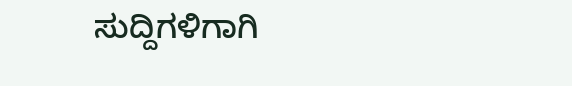ಸುದ್ದಿಗಳಿಗಾಗಿ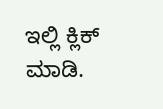ಇಲ್ಲಿ ಕ್ಲಿಕ್ ಮಾಡಿ.